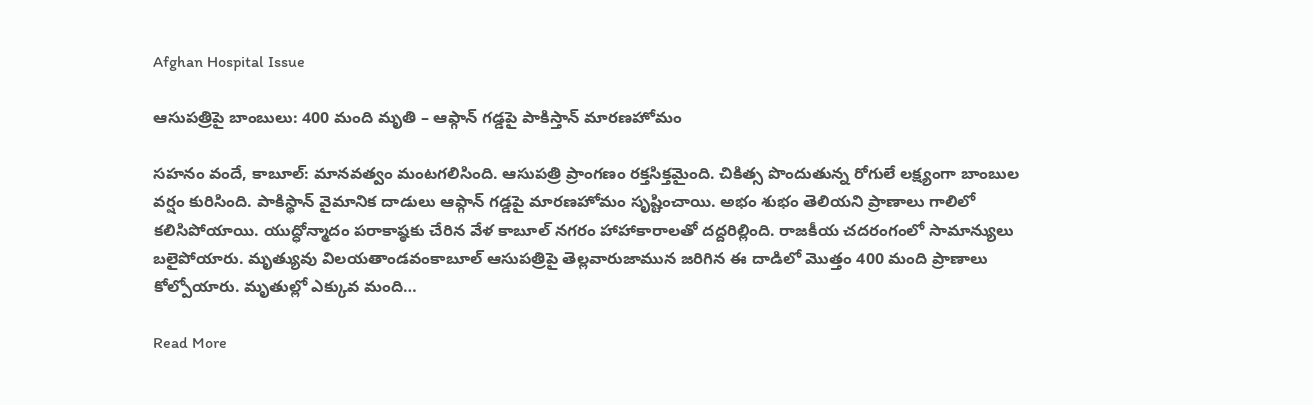Afghan Hospital Issue

ఆసుపత్రిపై బాంబులు: 400 మంది మృతి – ఆఫ్గాన్ గడ్డపై పాకిస్తాన్ మారణహోమం

సహనం వందే, కాబూల్: మానవత్వం మంటగలిసింది. ఆసుపత్రి ప్రాంగణం రక్తసిక్తమైంది. చికిత్స పొందుతున్న రోగులే లక్ష్యంగా బాంబుల వర్షం కురిసింది. పాకిస్థాన్ వైమానిక దాడులు ఆఫ్గాన్ గడ్డపై మారణహోమం సృష్టించాయి. అభం శుభం తెలియని ప్రాణాలు గాలిలో కలిసిపోయాయి. యుద్ధోన్మాదం పరాకాష్ఠకు చేరిన వేళ కాబూల్ నగరం హాహాకారాలతో దద్దరిల్లింది. రాజకీయ చదరంగంలో సామాన్యులు బలైపోయారు. మృత్యువు విలయతాండవంకాబూల్ ఆసుపత్రిపై తెల్లవారుజామున జరిగిన ఈ దాడిలో మొత్తం 400 మంది ప్రాణాలు కోల్పోయారు. మృతుల్లో ఎక్కువ మంది…

Read More